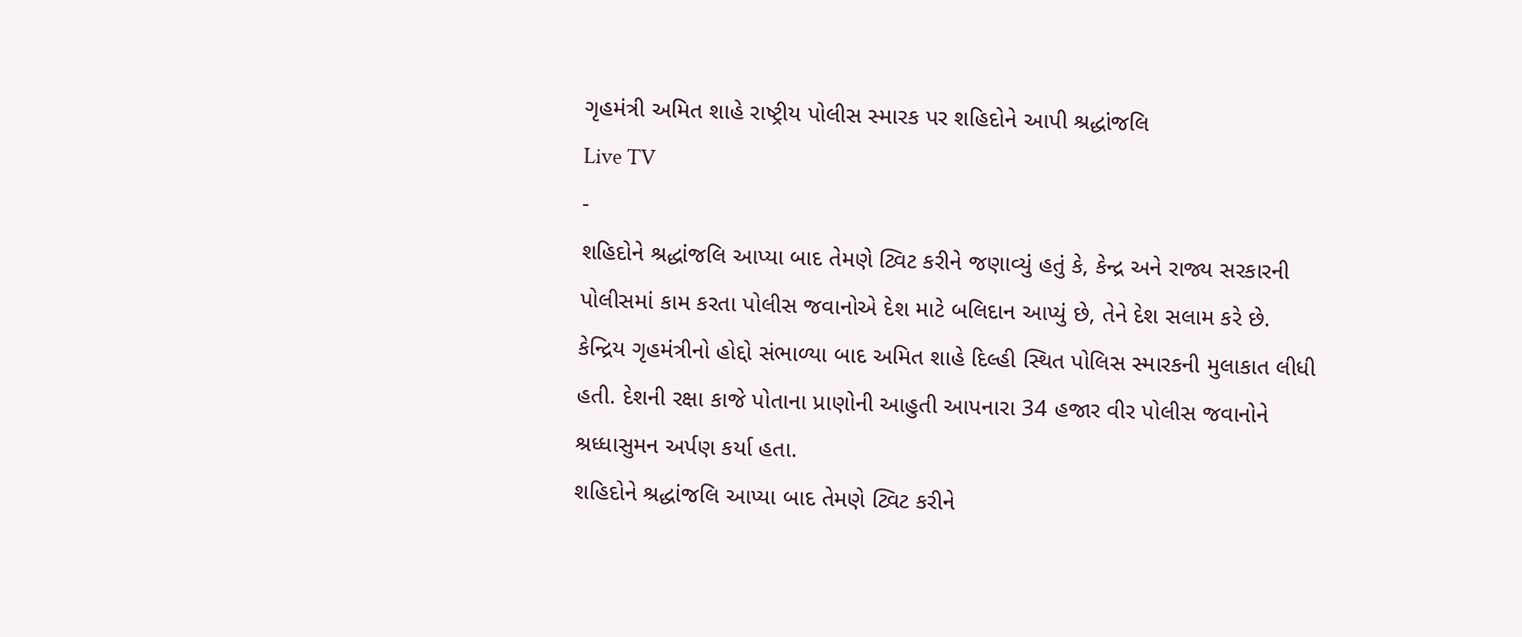ગૃહમંત્રી અમિત શાહે રાષ્ટ્રીય પોલીસ સ્મારક પર શહિદોને આપી શ્રદ્ધાંજલિ
Live TV
-
શહિદોને શ્રદ્ધાંજલિ આપ્યા બાદ તેમણે ટ્વિટ કરીને જણાવ્યું હતું કે, કેન્દ્ર અને રાજ્ય સરકારની પોલીસમાં કામ કરતા પોલીસ જવાનોએ દેશ માટે બલિદાન આપ્યું છે, તેને દેશ સલામ કરે છે.
કેન્દ્રિય ગૃહમંત્રીનો હોદ્દો સંભાળ્યા બાદ અમિત શાહે દિલ્હી સ્થિત પોલિસ સ્મારકની મુલાકાત લીધી હતી. દેશની રક્ષા કાજે પોતાના પ્રાણોની આહુતી આપનારા 34 હજાર વીર પોલીસ જવાનોને શ્રધ્ધાસુમન અર્પણ કર્યા હતા.
શહિદોને શ્રદ્ધાંજલિ આપ્યા બાદ તેમણે ટ્વિટ કરીને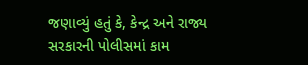જણાવ્યું હતું કે, કેન્દ્ર અને રાજ્ય સરકારની પોલીસમાં કામ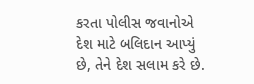કરતા પોલીસ જવાનોએ દેશ માટે બલિદાન આપ્યું છે, તેને દેશ સલામ કરે છે.